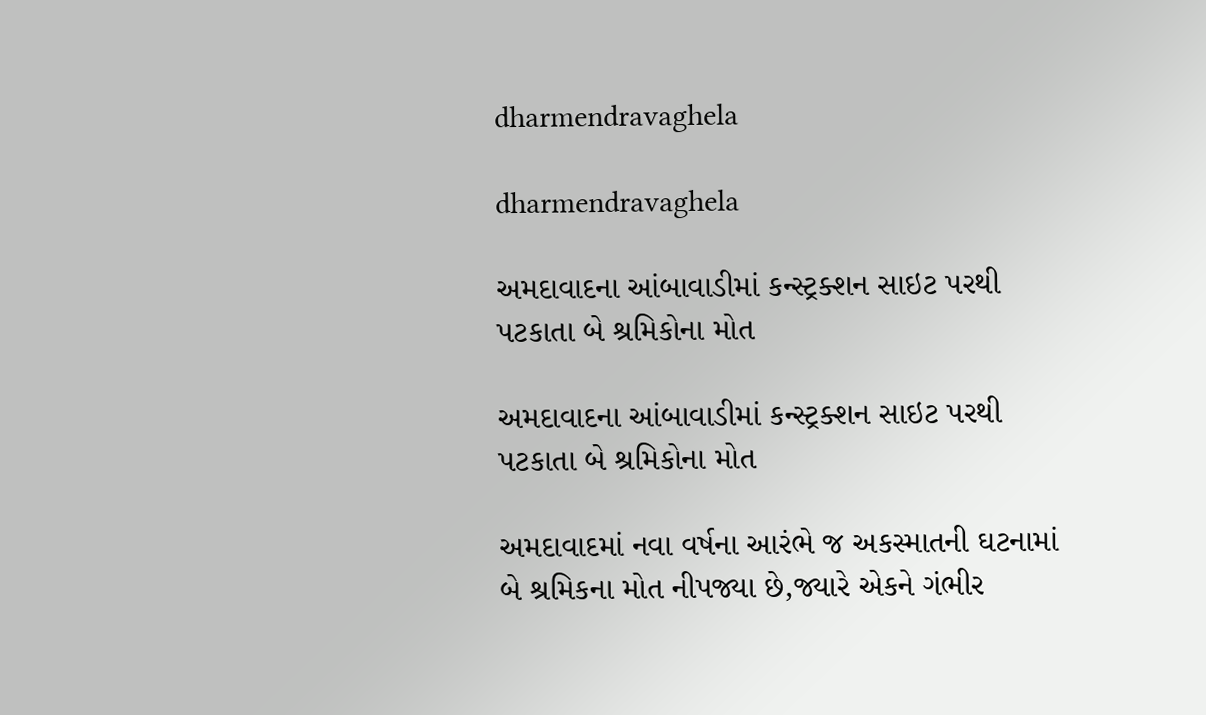dharmendravaghela

dharmendravaghela

અમદાવાદના આંબાવાડીમાં કન્સ્ટ્રક્શન સાઇટ પરથી પટકાતા બે શ્રમિકોના મોત

અમદાવાદના આંબાવાડીમાં કન્સ્ટ્રક્શન સાઇટ પરથી પટકાતા બે શ્રમિકોના મોત

અમદાવાદમાં નવા વર્ષના આરંભે જ અકસ્માતની ઘટનામાં બે શ્રમિકના મોત નીપજ્યા છે,જ્યારે એકને ગંભીર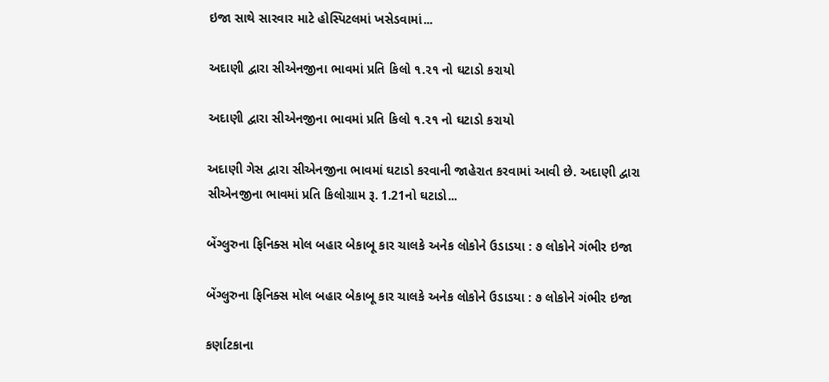ઇજા સાથે સારવાર માટે હોસ્પિટલમાં ખસેડવામાં...

અદાણી દ્વારા સીએનજીના ભાવમાં પ્રતિ કિલો ૧.૨૧ નો ઘટાડો કરાયો

અદાણી દ્વારા સીએનજીના ભાવમાં પ્રતિ કિલો ૧.૨૧ નો ઘટાડો કરાયો

અદાણી ગેસ દ્વારા સીએનજીના ભાવમાં ઘટાડો કરવાની જાહેરાત કરવામાં આવી છે. અદાણી દ્વારા સીએનજીના ભાવમાં પ્રતિ કિલોગ્રામ રૂ. 1.21નો ઘટાડો...

બેંગ્લુરુના ફિનિક્સ મોલ બહાર બેકાબૂ કાર ચાલકે અનેક લોકોને ઉડાડયા : ૭ લોકોને ગંભીર ઇજા

બેંગ્લુરુના ફિનિક્સ મોલ બહાર બેકાબૂ કાર ચાલકે અનેક લોકોને ઉડાડયા : ૭ લોકોને ગંભીર ઇજા

કર્ણાટકાના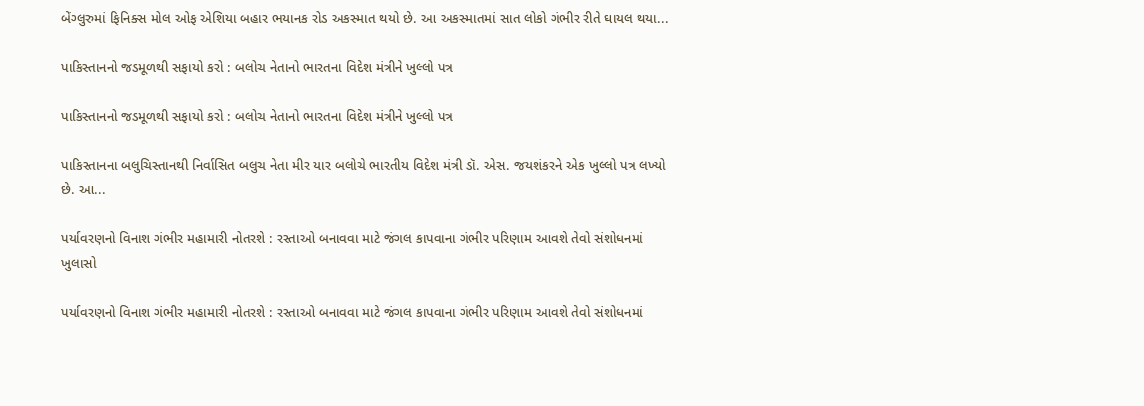બેંગ્લુરુમાં ફિનિક્સ મોલ ઓફ એશિયા બહાર ભયાનક રોડ અકસ્માત થયો છે. આ અકસ્માતમાં સાત લોકો ગંભીર રીતે ઘાયલ થયા...

પાકિસ્તાનનો જડમૂળથી સફાયો કરો : બલોચ નેતાનો ભારતના વિદેશ મંત્રીને ખુલ્લો પત્ર

પાકિસ્તાનનો જડમૂળથી સફાયો કરો : બલોચ નેતાનો ભારતના વિદેશ મંત્રીને ખુલ્લો પત્ર

પાકિસ્તાનના બલુચિસ્તાનથી નિર્વાસિત બલુચ નેતા મીર યાર બલોચે ભારતીય વિદેશ મંત્રી ડૉ. એસ. જયશંકરને એક ખુલ્લો પત્ર લખ્યો છે. આ...

પર્યાવરણનો વિનાશ ગંભીર મહામારી નોતરશે : રસ્તાઓ બનાવવા માટે જંગલ કાપવાના ગંભીર પરિણામ આવશે તેવો સંશોધનમાં ખુલાસો

પર્યાવરણનો વિનાશ ગંભીર મહામારી નોતરશે : રસ્તાઓ બનાવવા માટે જંગલ કાપવાના ગંભીર પરિણામ આવશે તેવો સંશોધનમાં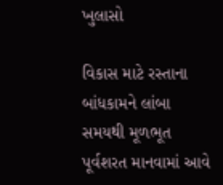ખુલાસો

વિકાસ માટે રસ્તાના બાંધકામને લાંબા સમયથી મૂળભૂત પૂર્વશરત માનવામાં આવે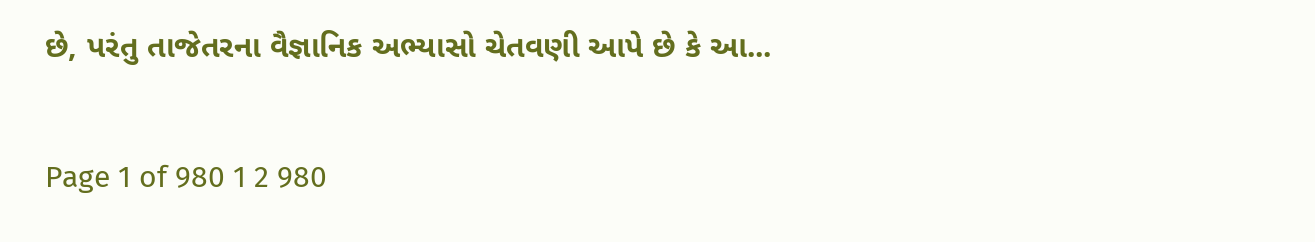છે, પરંતુ તાજેતરના વૈજ્ઞાનિક અભ્યાસો ચેતવણી આપે છે કે આ...

Page 1 of 980 1 2 980